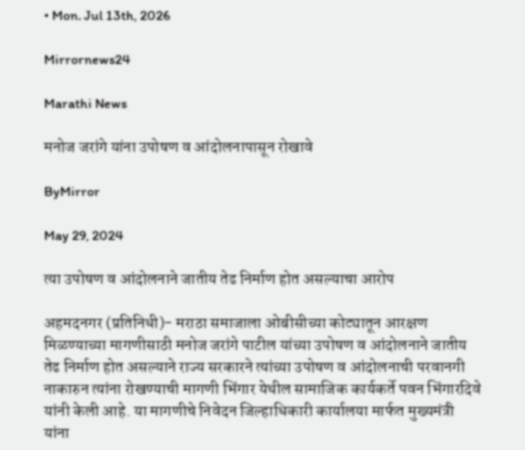• Mon. Jul 13th, 2026

Mirrornews24

Marathi News

मनोज जरांगे यांना उपोषण व आंदोलनापासून रोखावे

ByMirror

May 29, 2024

त्या उपोषण व आंदोलनाने जातीय तेढ निर्माण होत असल्याचा आरोप

अहमदनगर (प्रतिनिधी)- मराठा समाजाला ओबीसीच्या कोट्यातून आरक्षण मिळण्याच्या मागणीसाठी मनोज जरांगे पाटील यांच्या उपोषण व आंदोलनाने जातीय तेढ निर्माण होत असल्याने राज्य सरकारने त्यांच्या उपोषण व आंदोलनाची परवानगी नाकारुन त्यांना रोखण्याची मागणी भिंगार येथील सामाजिक कार्यकर्ते पवन भिंगारदिवे यांनी केली आहे. या मागणीचे निवेदन जिल्हाधिकारी कार्यालया मार्फत मुख्यमंत्री यांना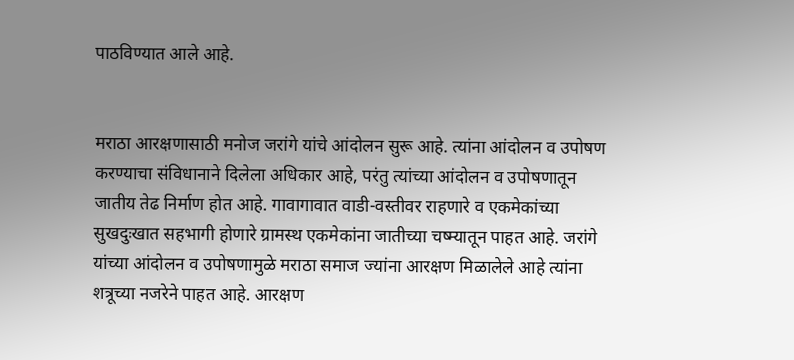पाठविण्यात आले आहे.


मराठा आरक्षणासाठी मनोज जरांगे यांचे आंदोलन सुरू आहे. त्यांना आंदोलन व उपोषण करण्याचा संविधानाने दिलेला अधिकार आहे, परंतु त्यांच्या आंदोलन व उपोषणातून जातीय तेढ निर्माण होत आहे. गावागावात वाडी-वस्तीवर राहणारे व एकमेकांच्या सुखदुःखात सहभागी होणारे ग्रामस्थ एकमेकांना जातीच्या चष्म्यातून पाहत आहे. जरांगे यांच्या आंदोलन व उपोषणामुळे मराठा समाज ज्यांना आरक्षण मिळालेले आहे त्यांना शत्रूच्या नजरेने पाहत आहे. आरक्षण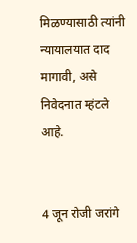मिळण्यासाठी त्यांनी न्यायालयात दाद मागावी, असे निवेदनात म्हंटले आहे.


4 जून रोजी जरांगे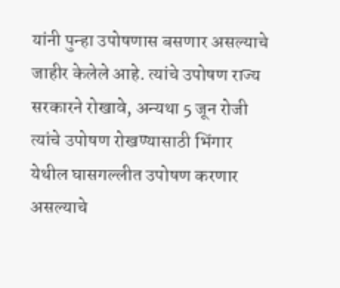यांनी पुन्हा उपोषणास बसणार असल्याचे जाहीर केलेले आहे. त्यांचे उपोषण राज्य सरकारने रोखावे, अन्यथा 5 जून रोजी त्यांचे उपोषण रोखण्यासाठी भिंगार येथील घासगल्लीत उपोषण करणार असल्याचे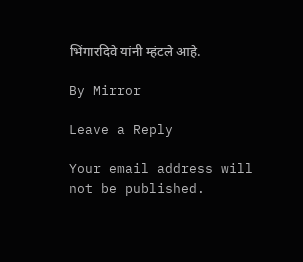भिंगारदिवे यांनी म्हंटले आहे.

By Mirror

Leave a Reply

Your email address will not be published.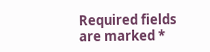Required fields are marked *